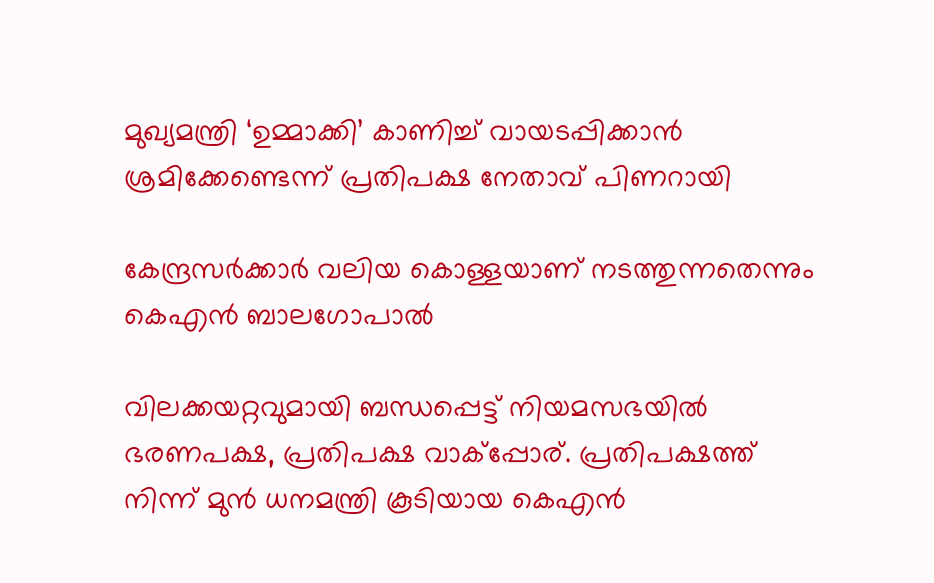മുഖ്യമന്ത്രി ‘ഉമ്മാക്കി’ കാണിച്ച് വായടപ്പിക്കാൻ ശ്രമിക്കേണ്ടെന്ന് പ്രതിപക്ഷ നേതാവ് പിണറായി

കേന്ദ്രസര്‍ക്കാര്‍ വലിയ കൊള്ളയാണ് നടത്തുന്നതെന്നും കെഎന്‍ ബാലഗോപാല്‍

വിലക്കയറ്റവുമായി ബന്ധപ്പെട്ട് നിയമസഭയില്‍ ഭരണപക്ഷ, പ്രതിപക്ഷ വാക്‌പ്പോര്. പ്രതിപക്ഷത്ത് നിന്ന് മുന്‍ ധനമന്ത്രി കൂടിയായ കെഎന്‍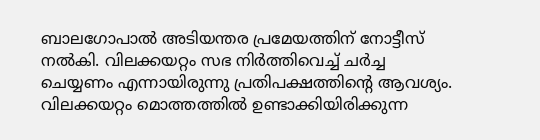ബാലഗോപാല്‍ അടിയന്തര പ്രമേയത്തിന് നോട്ടീസ് നല്‍കി. വിലക്കയറ്റം സഭ നിര്‍ത്തിവെച്ച് ചര്‍ച്ച ചെയ്യണം എന്നായിരുന്നു പ്രതിപക്ഷത്തിൻ്റെ ആവശ്യം. വിലക്കയറ്റം മൊത്തത്തില്‍ ഉണ്ടാക്കിയിരിക്കുന്ന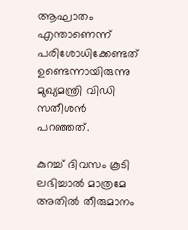ആഘാതം എന്താണെന്ന് പരിശോധിക്കേണ്ടത് ഉണ്ടെന്നായിരുന്നു മുഖ്യമന്ത്രി വിഡി സതീശന്‍ പറഞ്ഞത്.

കുറച്ച് ദിവസം കൂടി ലഭിച്ചാല്‍ മാത്രമേ അതില്‍ തീരുമാനം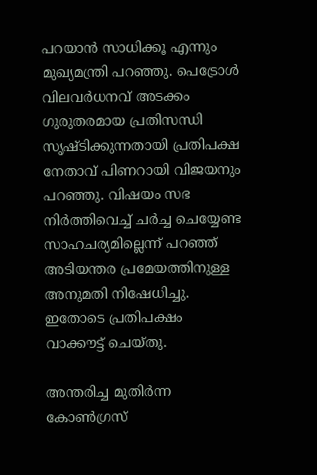പറയാന്‍ സാധിക്കൂ എന്നും മുഖ്യമന്ത്രി പറഞ്ഞു. പെട്രോള്‍ വിലവര്‍ധനവ് അടക്കം ഗുരുതരമായ പ്രതിസന്ധി സൃഷ്‌ടിക്കുന്നതായി പ്രതിപക്ഷ നേതാവ് പിണറായി വിജയനും പറഞ്ഞു. വിഷയം സഭ നിര്‍ത്തിവെച്ച് ചര്‍ച്ച ചെയ്യേണ്ട സാഹചര്യമില്ലെന്ന് പറഞ്ഞ് അടിയന്തര പ്രമേയത്തിനുള്ള അനുമതി നിഷേധിച്ചു. ഇതോടെ പ്രതിപക്ഷം വാക്കൗട്ട് ചെയ്‌തു.

അന്തരിച്ച മുതിർന്ന കോൺഗ്രസ്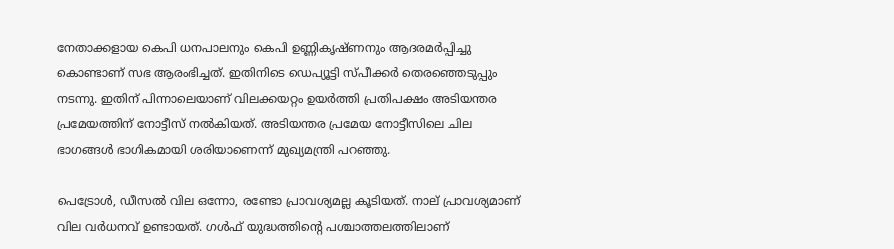നേതാക്കളായ കെപി ധനപാലനും കെപി ഉണ്ണികൃഷ്‌ണനും ആദരമര്‍പ്പിച്ചു കൊണ്ടാണ് സഭ ആരംഭിച്ചത്. ഇതിനിടെ ഡെപ്യൂട്ടി സ്‌പീക്കര്‍ തെരഞ്ഞെടുപ്പും നടന്നു. ഇതിന് പിന്നാലെയാണ് വിലക്കയറ്റം ഉയര്‍ത്തി പ്രതിപക്ഷം അടിയന്തര പ്രമേയത്തിന് നോട്ടീസ് നല്‍കിയത്. അടിയന്തര പ്രമേയ നോട്ടീസിലെ ചില ഭാഗങ്ങള്‍ ഭാഗികമായി ശരിയാണെന്ന് മുഖ്യമന്ത്രി പറഞ്ഞു.

പെട്രോള്‍, ഡീസല്‍ വില ഒന്നോ, രണ്ടോ പ്രാവശ്യമല്ല കൂടിയത്. നാല് പ്രാവശ്യമാണ് വില വര്‍ധനവ് ഉണ്ടായത്. ഗള്‍ഫ് യുദ്ധത്തിൻ്റെ പശ്ചാത്തലത്തിലാണ്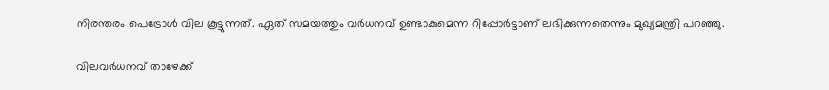നിരന്തരം പെട്രോള്‍ വില കൂട്ടുന്നത്. ഏത് സമയത്തും വർധനവ് ഉണ്ടാകുമെന്ന റിപ്പോര്‍ട്ടാണ് ലഭിക്കുന്നതെന്നും മുഖ്യമന്ത്രി പറഞ്ഞു.

വിലവര്‍ധനവ് താഴേക്ക്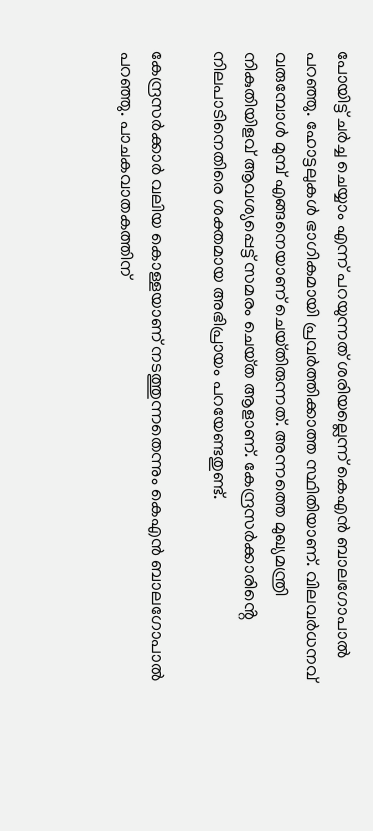പോയിട്ട് ചര്‍ച്ച ചെയ്യാം എന്ന് പറയുന്നത് ശരിയല്ലെന്ന് കെഎന്‍ ബാലഗോപാല്‍ പറഞ്ഞു. ഹോട്ടലുകള്‍ ഭാഗികമായി പ്രവര്‍ത്തിക്കാത്ത സ്ഥിതിയാണ്. വിലവര്‍ധനവ് വരുമ്പോള്‍ മുമ്പ് എങ്ങനെയാണ് ചെയ്‌തിരുന്നത്. അന്നത്തെ മുഖ്യമന്ത്രി നികുതിയിളവ് ആവശ്യപ്പെട്ട് സമരം ചെയ്‌ത ആളാണ്. കേന്ദ്രസര്‍ക്കാരിൻ്റെ നിലപാടിനെതിരെ ശക്തമായ അഭിപ്രായം പറയേണ്ടതുണ്ട്.

കേന്ദ്രസര്‍ക്കാര്‍ വലിയ കൊള്ളയാണ് നടത്തുന്നതെന്നും കെഎന്‍ ബാലഗോപാല്‍ പറഞ്ഞു. പാചകവാതകത്തിന്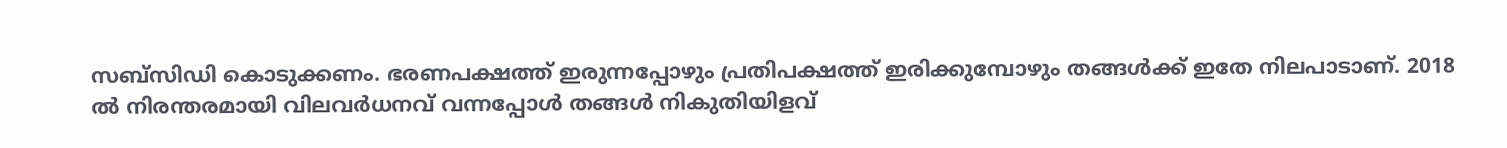സബ്‌സിഡി കൊടുക്കണം. ഭരണപക്ഷത്ത് ഇരുന്നപ്പോഴും പ്രതിപക്ഷത്ത് ഇരിക്കുമ്പോഴും തങ്ങള്‍ക്ക് ഇതേ നിലപാടാണ്. 2018 ല്‍ നിരന്തരമായി വിലവര്‍ധനവ് വന്നപ്പോള്‍ തങ്ങള്‍ നികുതിയിളവ്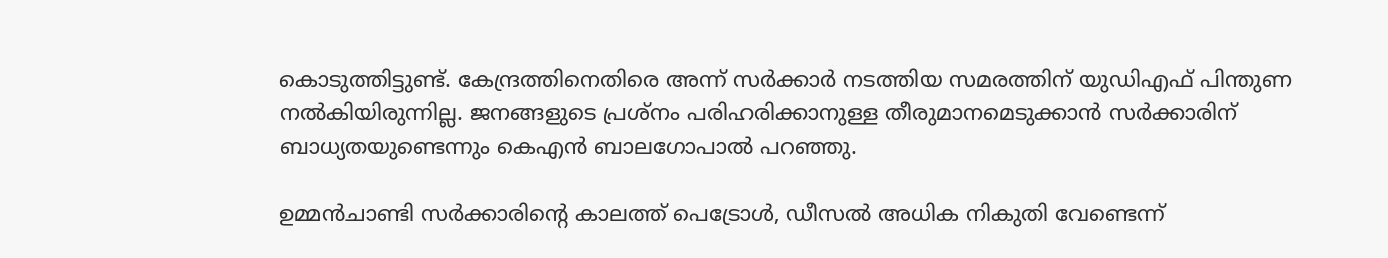കൊടുത്തിട്ടുണ്ട്. കേന്ദ്രത്തിനെതിരെ അന്ന് സര്‍ക്കാര്‍ നടത്തിയ സമരത്തിന് യുഡിഎഫ് പിന്തുണ നല്‍കിയിരുന്നില്ല. ജനങ്ങളുടെ പ്രശ്‌നം പരിഹരിക്കാനുള്ള തീരുമാനമെടുക്കാന്‍ സര്‍ക്കാരിന് ബാധ്യതയുണ്ടെന്നും കെഎന്‍ ബാലഗോപാല്‍ പറഞ്ഞു.

ഉമ്മന്‍ചാണ്ടി സര്‍ക്കാരിൻ്റെ കാലത്ത് പെട്രോള്‍, ഡീസല്‍ അധിക നികുതി വേണ്ടെന്ന്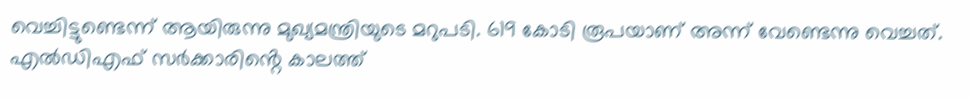വെച്ചിട്ടുണ്ടെന്ന് ആയിരുന്നു മുഖ്യമന്ത്രിയുടെ മറുപടി. 619 കോടി രൂപയാണ് അന്ന് വേണ്ടെന്നു വെച്ചത്. എല്‍ഡിഎഫ് സര്‍ക്കാരിൻ്റെ കാലത്ത്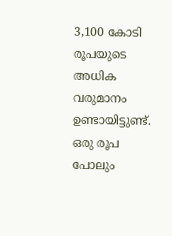3,100 കോടി രൂപയുടെ അധിക വരുമാനം ഉണ്ടായിട്ടുണ്ട്. ഒരു രൂപ പോലും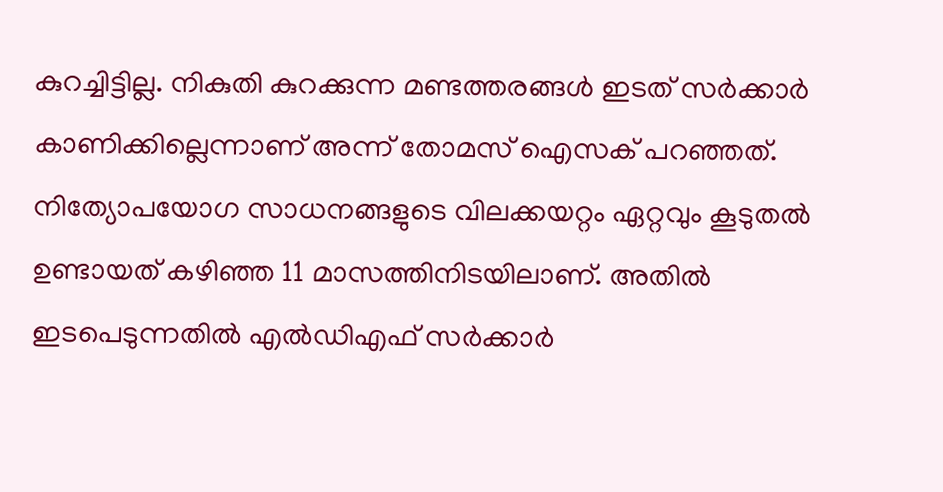കുറച്ചിട്ടില്ല. നികുതി കുറക്കുന്ന മണ്ടത്തരങ്ങള്‍ ഇടത് സര്‍ക്കാര്‍ കാണിക്കില്ലെന്നാണ് അന്ന് തോമസ് ഐസക് പറഞ്ഞത്. നിത്യോപയോഗ സാധനങ്ങളുടെ വിലക്കയറ്റം ഏറ്റവും കൂടുതല്‍ ഉണ്ടായത് കഴിഞ്ഞ 11 മാസത്തിനിടയിലാണ്. അതില്‍ ഇടപെടുന്നതില്‍ എല്‍ഡിഎഫ് സര്‍ക്കാര്‍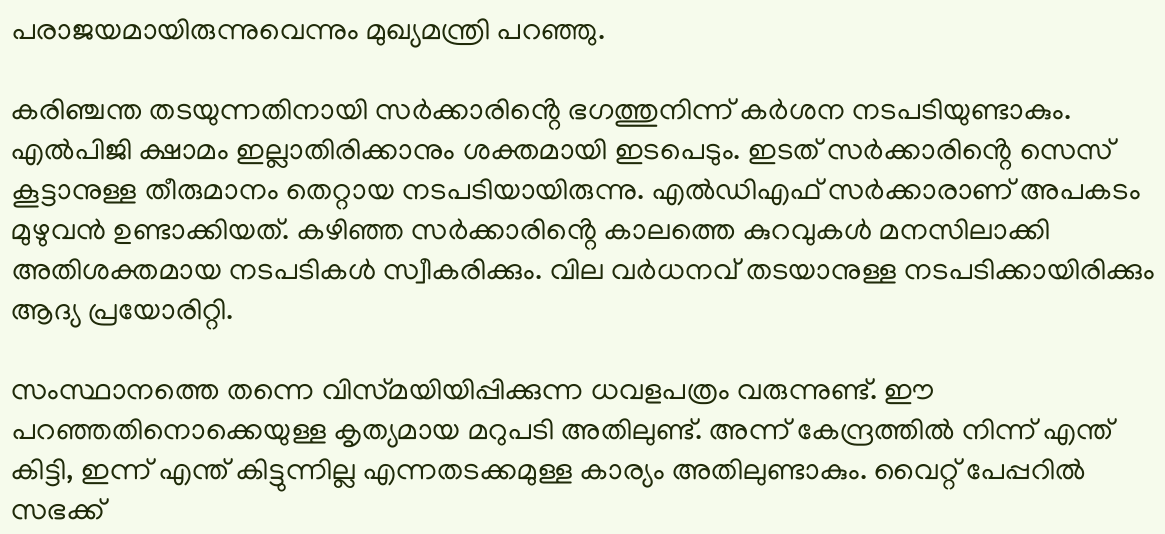പരാജയമായിരുന്നുവെന്നും മുഖ്യമന്ത്രി പറഞ്ഞു.

കരിഞ്ചന്ത തടയുന്നതിനായി സര്‍ക്കാരിൻ്റെ ഭഗത്തുനിന്ന് കര്‍ശന നടപടിയുണ്ടാകും. എല്‍പിജി ക്ഷാമം ഇല്ലാതിരിക്കാനും ശക്തമായി ഇടപെടും. ഇടത് സര്‍ക്കാരിൻ്റെ സെസ് കൂട്ടാനുള്ള തീരുമാനം തെറ്റായ നടപടിയായിരുന്നു. എല്‍ഡിഎഫ് സര്‍ക്കാരാണ് അപകടം മുഴുവന്‍ ഉണ്ടാക്കിയത്. കഴിഞ്ഞ സര്‍ക്കാരിൻ്റെ കാലത്തെ കുറവുകള്‍ മനസിലാക്കി അതിശക്തമായ നടപടികള്‍ സ്വീകരിക്കും. വില വര്‍ധനവ് തടയാനുള്ള നടപടിക്കായിരിക്കും ആദ്യ പ്രയോരിറ്റി.

സംസ്ഥാനത്തെ തന്നെ വിസ്‌മയിയിപ്പിക്കുന്ന ധവളപത്രം വരുന്നുണ്ട്. ഈ പറഞ്ഞതിനൊക്കെയുള്ള കൃത്യമായ മറുപടി അതിലുണ്ട്. അന്ന് കേന്ദ്രത്തില്‍ നിന്ന് എന്ത് കിട്ടി, ഇന്ന് എന്ത് കിട്ടുന്നില്ല എന്നതടക്കമുള്ള കാര്യം അതിലുണ്ടാകും. വൈറ്റ് പേപ്പറില്‍ സഭക്ക്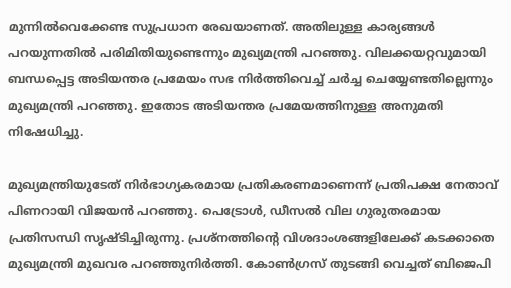മുന്നില്‍വെക്കേണ്ട സുപ്രധാന രേഖയാണത്. അതിലുള്ള കാര്യങ്ങള്‍ പറയുന്നതില്‍ പരിമിതിയുണ്ടെന്നും മുഖ്യമന്ത്രി പറഞ്ഞു. വിലക്കയറ്റവുമായി ബന്ധപ്പെട്ട അടിയന്തര പ്രമേയം സഭ നിര്‍ത്തിവെച്ച് ചര്‍ച്ച ചെയ്യേണ്ടതില്ലെന്നും മുഖ്യമന്ത്രി പറഞ്ഞു. ഇതോട അടിയന്തര പ്രമേയത്തിനുള്ള അനുമതി നിഷേധിച്ചു.

മുഖ്യമന്ത്രിയുടേത് നിര്‍ഭാഗ്യകരമായ പ്രതികരണമാണെന്ന് പ്രതിപക്ഷ നേതാവ് പിണറായി വിജയന്‍ പറഞ്ഞു. പെട്രോള്‍, ഡീസല്‍ വില ഗുരുതരമായ പ്രതിസന്ധി സൃഷ്‌ടിച്ചിരുന്നു. പ്രശ്‌നത്തിൻ്റെ വിശദാംശങ്ങളിലേക്ക് കടക്കാതെ മുഖ്യമന്ത്രി മുഖവര പറഞ്ഞുനിര്‍ത്തി. കോണ്‍ഗ്രസ് തുടങ്ങി വെച്ചത് ബിജെപി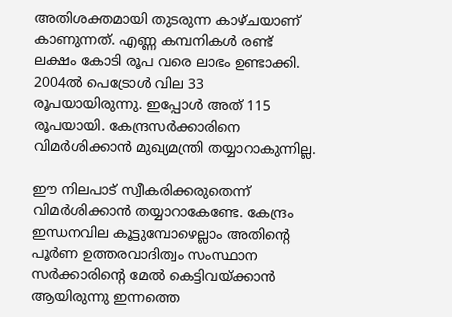അതിശക്തമായി തുടരുന്ന കാഴ്‌ചയാണ് കാണുന്നത്. എണ്ണ കമ്പനികള്‍ രണ്ട് ലക്ഷം കോടി രൂപ വരെ ലാഭം ഉണ്ടാക്കി. 2004ല്‍ പെട്രോള്‍ വില 33 രൂപയായിരുന്നു. ഇപ്പോള്‍ അത് 115 രൂപയായി. കേന്ദ്രസര്‍ക്കാരിനെ വിമര്‍ശിക്കാന്‍ മുഖ്യമന്ത്രി തയ്യാറാകുന്നില്ല.

ഈ നിലപാട് സ്വീകരിക്കരുതെന്ന് വിമര്‍ശിക്കാന്‍ തയ്യാറാകേണ്ടേ. കേന്ദ്രം ഇന്ധനവില കൂട്ടുമ്പോഴെല്ലാം അതിൻ്റെ പൂര്‍ണ ഉത്തരവാദിത്വം സംസ്ഥാന സര്‍ക്കാരിൻ്റെ മേല്‍ കെട്ടിവയ്ക്കാന്‍ ആയിരുന്നു ഇന്നത്തെ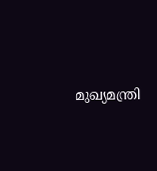മുഖ്യമന്ത്രി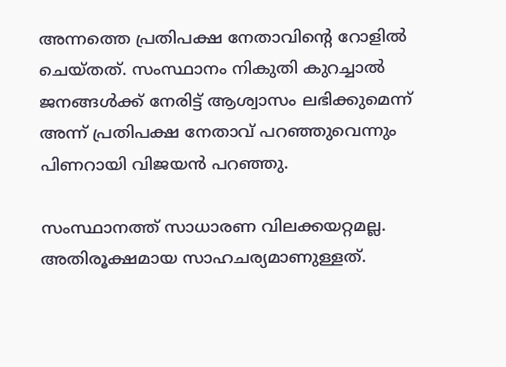അന്നത്തെ പ്രതിപക്ഷ നേതാവിൻ്റെ റോളില്‍ ചെയ്‌തത്. സംസ്ഥാനം നികുതി കുറച്ചാല്‍ ജനങ്ങള്‍ക്ക് നേരിട്ട് ആശ്വാസം ലഭിക്കുമെന്ന് അന്ന് പ്രതിപക്ഷ നേതാവ് പറഞ്ഞുവെന്നും പിണറായി വിജയന്‍ പറഞ്ഞു.

സംസ്ഥാനത്ത് സാധാരണ വിലക്കയറ്റമല്ല. അതിരൂക്ഷമായ സാഹചര്യമാണുള്ളത്.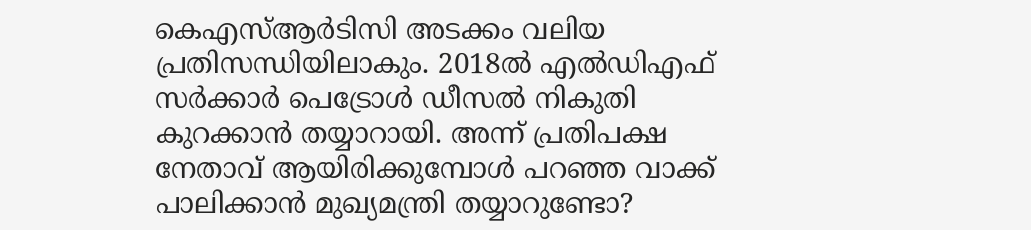കെഎസ്ആര്‍ടിസി അടക്കം വലിയ പ്രതിസന്ധിയിലാകും. 2018ല്‍ എല്‍ഡിഎഫ് സര്‍ക്കാര്‍ പെട്രോള്‍ ഡീസല്‍ നികുതി കുറക്കാന്‍ തയ്യാറായി. അന്ന് പ്രതിപക്ഷ നേതാവ് ആയിരിക്കുമ്പോള്‍ പറഞ്ഞ വാക്ക് പാലിക്കാന്‍ മുഖ്യമന്ത്രി തയ്യാറുണ്ടോ?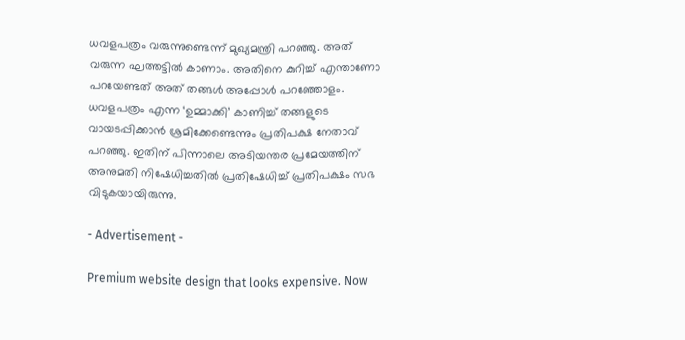ധവളപത്രം വരുന്നുണ്ടെന്ന് മുഖ്യമന്ത്രി പറഞ്ഞു. അത് വരുന്ന ഘത്തട്ടില്‍ കാണാം. അതിനെ കുറിച്ച് എന്താണോ പറയേണ്ടത് അത് തങ്ങള്‍ അപ്പോള്‍ പറഞ്ഞോളം. ധവളപത്രം എന്ന ‘ഉമ്മാക്കി’ കാണിച്ച് തങ്ങളുടെ വായടപ്പിക്കാന്‍ ശ്രമിക്കേണ്ടെന്നും പ്രതിപക്ഷ നേതാവ് പറഞ്ഞു. ഇതിന് പിന്നാലെ അടിയന്തര പ്രമേയത്തിന് അനുമതി നിഷേധിച്ചതില്‍ പ്രതിഷേധിച്ച് പ്രതിപക്ഷം സഭ വിടുകയായിരുന്നു.

- Advertisement -

Premium website design that looks expensive. Now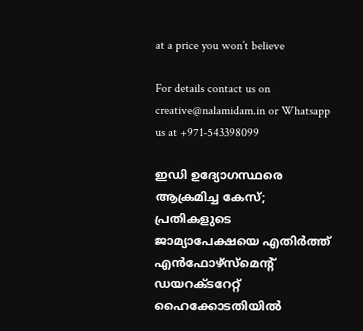at a price you won’t believe

For details contact us on creative@nalamidam.in or Whatsapp us at +971-543398099

ഇഡി ഉദ്യോഗസ്ഥരെ ആക്രമിച്ച കേസ്; പ്രതികളുടെ ജാമ്യാപേക്ഷയെ എതിർത്ത് എൻഫോഴ്സ്മെന്റ് ഡയറക്ടറേറ്റ് ഹൈക്കോടതിയിൽ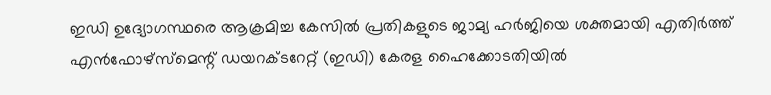ഇഡി ഉദ്യോഗസ്ഥരെ ആക്രമിച്ച കേസിൽ പ്രതികളുടെ ജാമ്യ ഹർജിയെ ശക്തമായി എതിർത്ത് എൻഫോഴ്സ്മെന്റ് ഡയറക്ടറേറ്റ് (ഇഡി) കേരള ഹൈക്കോടതിയിൽ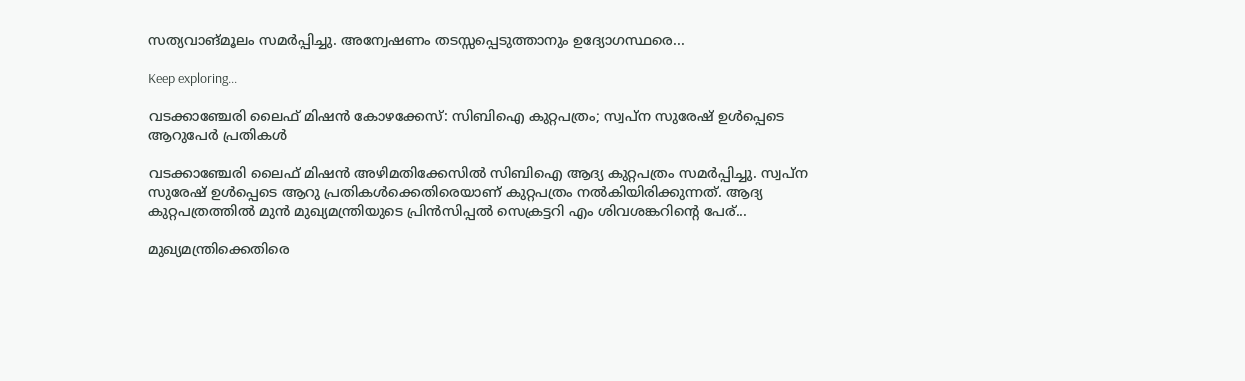സത്യവാങ്മൂലം സമർപ്പിച്ചു. അന്വേഷണം തടസ്സപ്പെടുത്താനും ഉദ്യോഗസ്ഥരെ...

Keep exploring...

വടക്കാഞ്ചേരി ലൈഫ് മിഷൻ കോഴക്കേസ്: സിബിഐ കുറ്റപത്രം; സ്വപ്ന സുരേഷ് ഉൾപ്പെടെ ആറുപേർ പ്രതികൾ

വടക്കാഞ്ചേരി ലൈഫ് മിഷൻ അഴിമതിക്കേസിൽ സിബിഐ ആദ്യ കുറ്റപത്രം സമർപ്പിച്ചു. സ്വപ്ന സുരേഷ് ഉൾപ്പെടെ ആറു പ്രതികൾക്കെതിരെയാണ് കുറ്റപത്രം നൽകിയിരിക്കുന്നത്. ആദ്യ കുറ്റപത്രത്തിൽ മുൻ മുഖ്യമന്ത്രിയുടെ പ്രിൻസിപ്പൽ സെക്രട്ടറി എം ശിവശങ്കറിൻ്റെ പേര്...

മുഖ്യമന്ത്രിക്കെതിരെ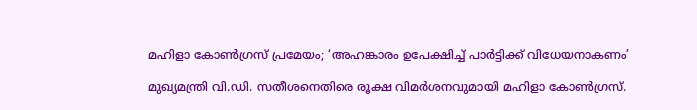മഹിളാ കോണ്‍ഗ്രസ് പ്രമേയം; ‘അഹങ്കാരം ഉപേക്ഷിച്ച് പാര്‍ട്ടിക്ക് വിധേയനാകണം’

മുഖ്യമന്ത്രി വി.ഡി. സതീശനെതിരെ രൂക്ഷ വിമര്‍ശനവുമായി മഹിളാ കോണ്‍ഗ്രസ്.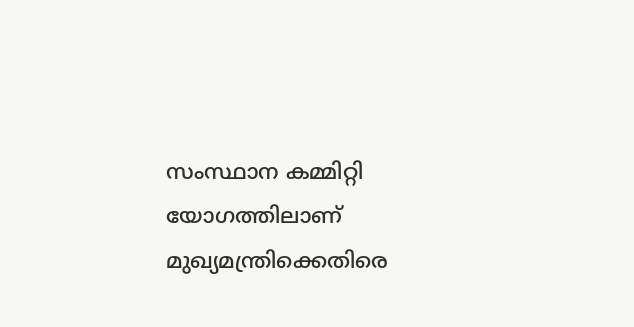സംസ്ഥാന കമ്മിറ്റി യോഗത്തിലാണ് മുഖ്യമന്ത്രിക്കെതിരെ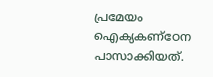പ്രമേയം ഐക്യകണ്ഠേന പാസാക്കിയത്.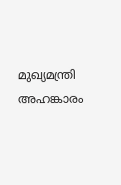മുഖ്യമന്ത്രി അഹങ്കാരം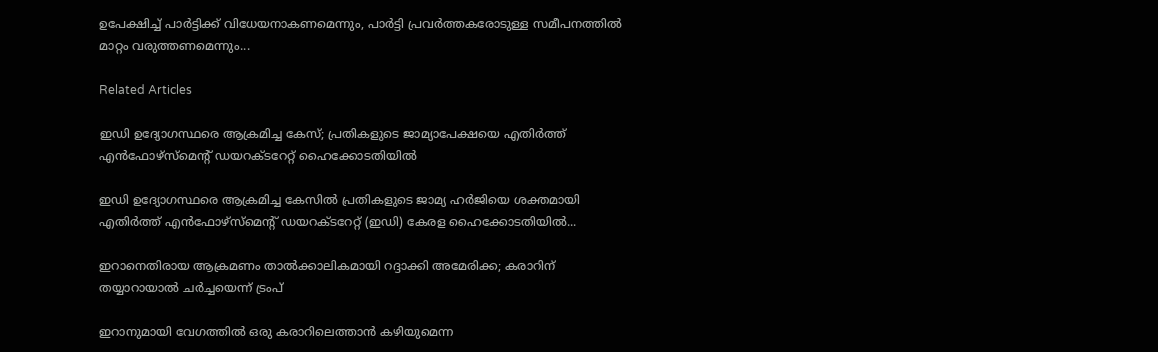ഉപേക്ഷിച്ച് പാര്‍ട്ടിക്ക് വിധേയനാകണമെന്നും, പാര്‍ട്ടി പ്രവര്‍ത്തകരോടുള്ള സമീപനത്തില്‍ മാറ്റം വരുത്തണമെന്നും...

Related Articles

ഇഡി ഉദ്യോഗസ്ഥരെ ആക്രമിച്ച കേസ്; പ്രതികളുടെ ജാമ്യാപേക്ഷയെ എതിർത്ത് എൻഫോഴ്സ്മെന്റ് ഡയറക്ടറേറ്റ് ഹൈക്കോടതിയിൽ

ഇഡി ഉദ്യോഗസ്ഥരെ ആക്രമിച്ച കേസിൽ പ്രതികളുടെ ജാമ്യ ഹർജിയെ ശക്തമായി എതിർത്ത് എൻഫോഴ്സ്മെന്റ് ഡയറക്ടറേറ്റ് (ഇഡി) കേരള ഹൈക്കോടതിയിൽ...

ഇറാനെതിരായ ആക്രമണം താൽക്കാലികമായി റദ്ദാക്കി അമേരിക്ക; കരാറിന് തയ്യാറായാൽ ചർച്ചയെന്ന് ട്രംപ്

ഇറാനുമായി വേഗത്തിൽ ഒരു കരാറിലെത്താൻ കഴിയുമെന്ന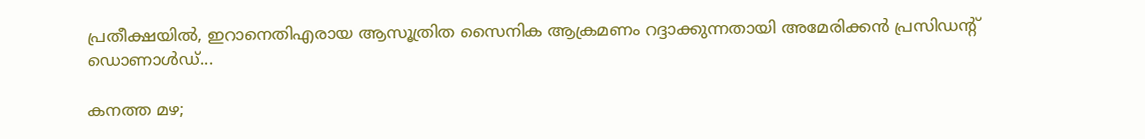പ്രതീക്ഷയിൽ, ഇറാനെതിഎരായ ആസൂത്രിത സൈനിക ആക്രമണം റദ്ദാക്കുന്നതായി അമേരിക്കൻ പ്രസിഡന്റ് ഡൊണാൾഡ്...

കനത്ത മഴ;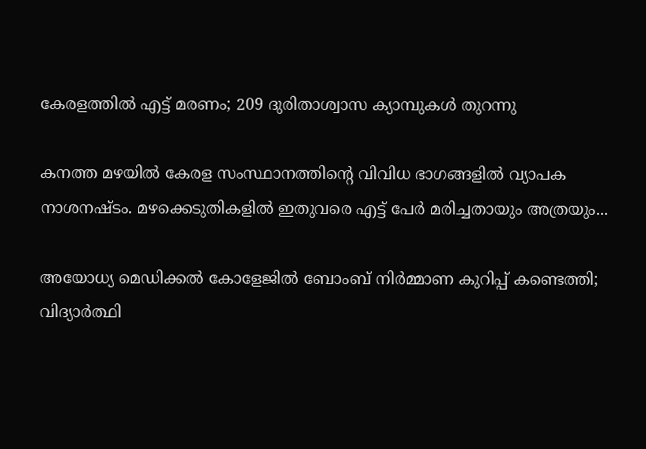കേരളത്തിൽ എട്ട് മരണം; 209 ദുരിതാശ്വാസ ക്യാമ്പുകൾ തുറന്നു

കനത്ത മഴയിൽ കേരള സംസ്ഥാനത്തിൻ്റെ വിവിധ ഭാഗങ്ങളിൽ വ്യാപക നാശനഷ്ടം. മഴക്കെടുതികളിൽ ഇതുവരെ എട്ട് പേർ മരിച്ചതായും അത്രയും...

അയോധ്യ മെഡിക്കൽ കോളേജിൽ ബോംബ് നിർമ്മാണ കുറിപ്പ് കണ്ടെത്തി; വിദ്യാർത്ഥി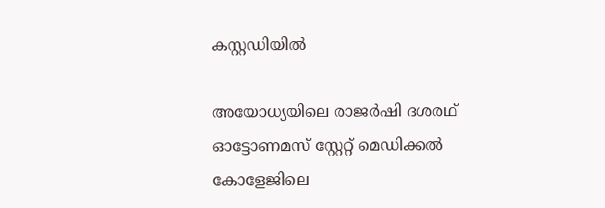കസ്റ്റഡിയിൽ

അയോധ്യയിലെ രാജർഷി ദശരഥ് ഓട്ടോണമസ് സ്റ്റേറ്റ് മെഡിക്കൽ കോളേജിലെ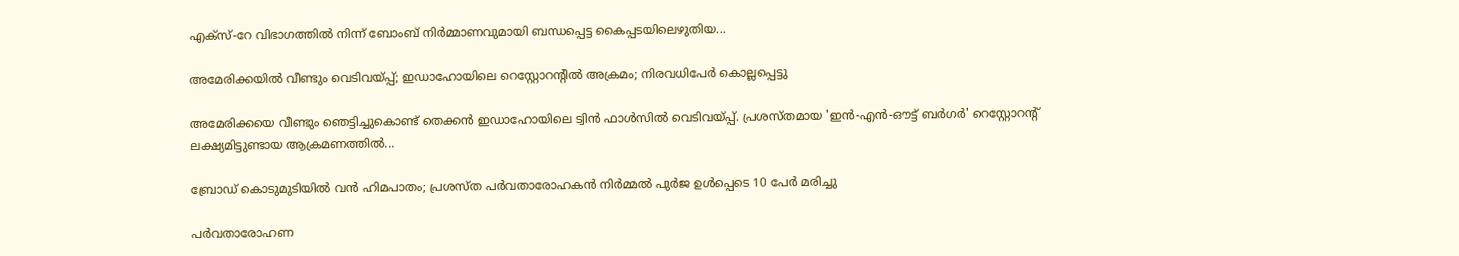എക്സ്-റേ വിഭാഗത്തിൽ നിന്ന് ബോംബ് നിർമ്മാണവുമായി ബന്ധപ്പെട്ട കൈപ്പടയിലെഴുതിയ...

അമേരിക്കയില്‍ വീണ്ടും വെടിവയ്പ്പ്; ഇഡാഹോയിലെ റെസ്റ്റോറന്റിൽ അക്രമം; നിരവധിപേർ കൊല്ലപ്പെട്ടു

അമേരിക്കയെ വീണ്ടും ഞെട്ടിച്ചുകൊണ്ട് തെക്കൻ ഇഡാഹോയിലെ ട്വിൻ ഫാൾസിൽ വെടിവയ്പ്പ്. പ്രശസ്തമായ 'ഇൻ-എൻ-ഔട്ട് ബർഗർ' റെസ്റ്റോറന്റ് ലക്ഷ്യമിട്ടുണ്ടായ ആക്രമണത്തിൽ...

ബ്രോഡ് കൊടുമുടിയില്‍ വന്‍ ഹിമപാതം; പ്രശസ്ത പർവതാരോഹകൻ നിർമ്മൽ പുർജ ഉൾപ്പെടെ 10 പേർ മരിച്ചു

പർവതാരോഹണ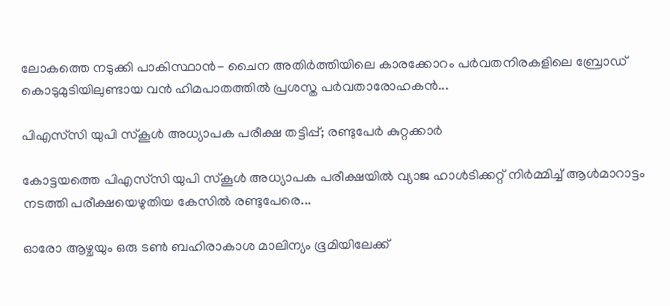ലോകത്തെ നടുക്കി പാകിസ്ഥാൻ- ചൈന അതിർത്തിയിലെ കാരക്കോറം പർവതനിരകളിലെ ബ്രോഡ് കൊടുമുടിയിലുണ്ടായ വൻ ഹിമപാതത്തിൽ പ്രശസ്ത പർവതാരോഹകൻ...

പിഎസ്‌സി യുപി സ്‌കൂള്‍ അധ്യാപക പരീക്ഷ തട്ടിപ്പ്; രണ്ടുപേർ കുറ്റക്കാർ

കോട്ടയത്തെ പിഎസ്‌സി യുപി സ്‌കൂള്‍ അധ്യാപക പരീക്ഷയില്‍ വ്യാജ ഹാള്‍ടിക്കറ്റ് നിർമ്മിച്ച് ആള്‍മാറാട്ടം നടത്തി പരീക്ഷയെഴുതിയ കേസിൽ രണ്ടുപേരെ...

ഓരോ ആഴ്ചയും ഒരു ടൺ ബഹിരാകാശ മാലിന്യം ഭൂമിയിലേക്ക്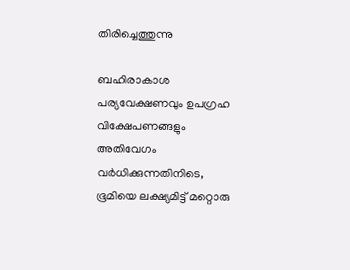തിരിച്ചെത്തുന്നു

ബഹിരാകാശ പര്യവേക്ഷണവും ഉപഗ്രഹ വിക്ഷേപണങ്ങളും അതിവേഗം വർധിക്കുന്നതിനിടെ, ഭൂമിയെ ലക്ഷ്യമിട്ട് മറ്റൊരു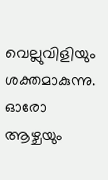വെല്ലുവിളിയും ശക്തമാകുന്നു. ഓരോ ആഴ്ചയും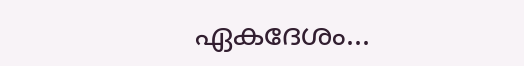ഏകദേശം...